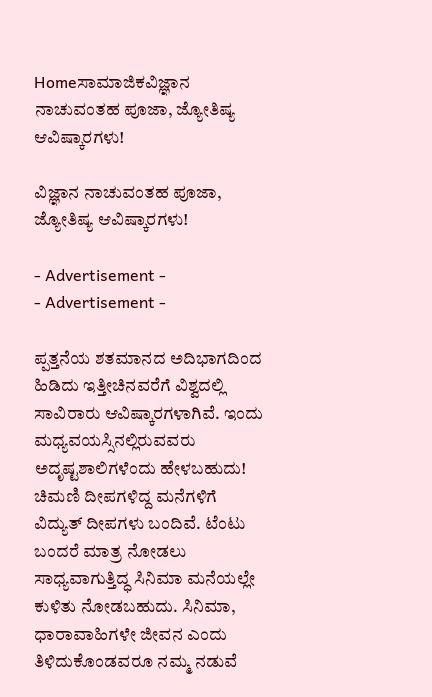Homeಸಾಮಾಜಿಕವಿಜ್ಞಾನ ನಾಚುವಂತಹ ಪೂಜಾ, ಜ್ಯೋತಿಷ್ಯ ಆವಿಷ್ಕಾರಗಳು!

ವಿಜ್ಞಾನ ನಾಚುವಂತಹ ಪೂಜಾ, ಜ್ಯೋತಿಷ್ಯ ಆವಿಷ್ಕಾರಗಳು!

- Advertisement -
- Advertisement -

ಪ್ಪತ್ತನೆಯ ಶತಮಾನದ ಅದಿಭಾಗದಿಂದ ಹಿಡಿದು ಇತ್ತೀಚಿನವರೆಗೆ ವಿಶ್ವದಲ್ಲಿ ಸಾವಿರಾರು ಆವಿಷ್ಕಾರಗಳಾಗಿವೆ. ಇಂದು ಮಧ್ಯವಯಸ್ಸಿನಲ್ಲಿರುವವರು ಅದೃಷ್ಟಶಾಲಿಗಳೆಂದು ಹೇಳಬಹುದು!
ಚಿಮಣಿ ದೀಪಗಳಿದ್ದ ಮನೆಗಳಿಗೆ ವಿದ್ಯುತ್ ದೀಪಗಳು ಬಂದಿವೆ. ಟೆಂಟು ಬಂದರೆ ಮಾತ್ರ ನೋಡಲು ಸಾಧ್ಯವಾಗುತ್ತಿದ್ಧ ಸಿನಿಮಾ ಮನೆಯಲ್ಲೇ ಕುಳಿತು ನೋಡಬಹುದು. ಸಿನಿಮಾ, ಧಾರಾವಾಹಿಗಳೇ ಜೀವನ ಎಂದು ತಿಳಿದುಕೊಂಡವರೂ ನಮ್ಮ ನಡುವೆ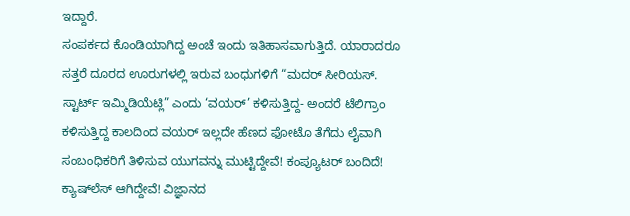ಇದ್ದಾರೆ.
ಸಂಪರ್ಕದ ಕೊಂಡಿಯಾಗಿದ್ದ ಅಂಚೆ ಇಂದು ಇತಿಹಾಸವಾಗುತ್ತಿದೆ. ಯಾರಾದರೂ ಸತ್ತರೆ ದೂರದ ಊರುಗಳಲ್ಲಿ ಇರುವ ಬಂಧುಗಳಿಗೆ “ಮದರ್ ಸೀರಿಯಸ್. ಸ್ಟಾರ್ಟ್ ಇಮ್ಮಿಡಿಯೆಟ್ಲಿ” ಎಂದು ‘ವಯರ್’ ಕಳಿಸುತ್ತಿದ್ದ- ಅಂದರೆ ಟೆಲಿಗ್ರಾಂ ಕಳಿಸುತ್ತಿದ್ದ ಕಾಲದಿಂದ ವಯರ್ ಇಲ್ಲದೇ ಹೆಣದ ಫೋಟೊ ತೆಗೆದು ಲೈವಾಗಿ ಸಂಬಂಧಿಕರಿಗೆ ತಿಳಿಸುವ ಯುಗವನ್ನು ಮುಟ್ಟಿದ್ದೇವೆ! ಕಂಪ್ಯೂಟರ್ ಬಂದಿದೆ! ಕ್ಯಾಷ್‍ಲೆಸ್ ಆಗಿದ್ದೇವೆ! ವಿಜ್ಞಾನದ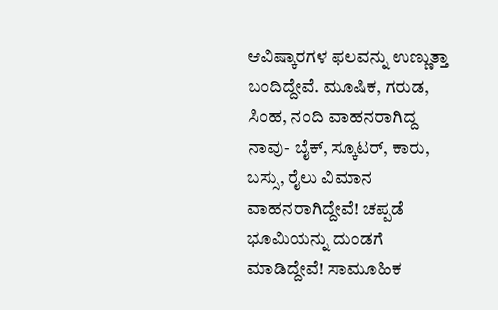ಆವಿಷ್ಕಾರಗಳ ಫಲವನ್ನು ಉಣ್ಣುತ್ತಾ ಬಂದಿದ್ದೇವೆ. ಮೂಷಿಕ, ಗರುಡ, ಸಿಂಹ, ನಂದಿ ವಾಹನರಾಗಿದ್ದ ನಾವು- ಬೈಕ್, ಸ್ಕೂಟರ್, ಕಾರು, ಬಸ್ಸು, ರೈಲು ವಿಮಾನ ವಾಹನರಾಗಿದ್ದೇವೆ! ಚಪ್ಪಡೆ ಭೂಮಿಯನ್ನು ದುಂಡಗೆ ಮಾಡಿದ್ದೇವೆ! ಸಾಮೂಹಿಕ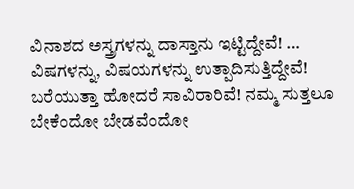ವಿನಾಶದ ಅಸ್ತ್ರಗಳನ್ನು ದಾಸ್ತಾನು ಇಟ್ಟಿದ್ದೇವೆ! … ವಿಷಗಳನ್ನು, ವಿಷಯಗಳನ್ನು ಉತ್ಪಾದಿಸುತ್ತಿದ್ದೇವೆ!
ಬರೆಯುತ್ತಾ ಹೋದರೆ ಸಾವಿರಾರಿವೆ! ನಮ್ಮ ಸುತ್ತಲೂ ಬೇಕೆಂದೋ ಬೇಡವೆಂದೋ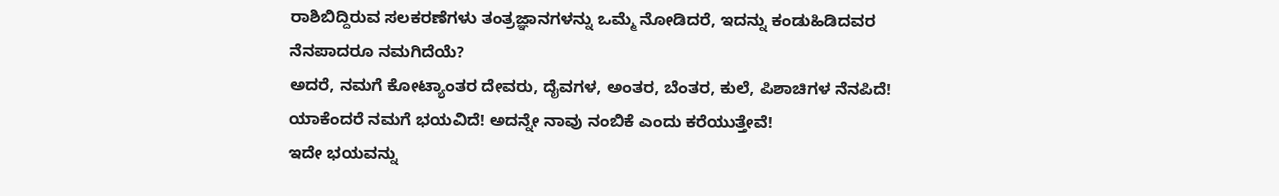ರಾಶಿಬಿದ್ದಿರುವ ಸಲಕರಣೆಗಳು ತಂತ್ರಜ್ಞಾನಗಳನ್ನು ಒಮ್ಮೆ ನೋಡಿದರೆ, ಇದನ್ನು ಕಂಡುಹಿಡಿದವರ ನೆನಪಾದರೂ ನಮಗಿದೆಯೆ?
ಅದರೆ, ನಮಗೆ ಕೋಟ್ಯಾಂತರ ದೇವರು, ದೈವಗಳ, ಅಂತರ, ಬೆಂತರ, ಕುಲೆ, ಪಿಶಾಚಿಗಳ ನೆನಪಿದೆ! ಯಾಕೆಂದರೆ ನಮಗೆ ಭಯವಿದೆ! ಅದನ್ನೇ ನಾವು ನಂಬಿಕೆ ಎಂದು ಕರೆಯುತ್ತೇವೆ!
ಇದೇ ಭಯವನ್ನು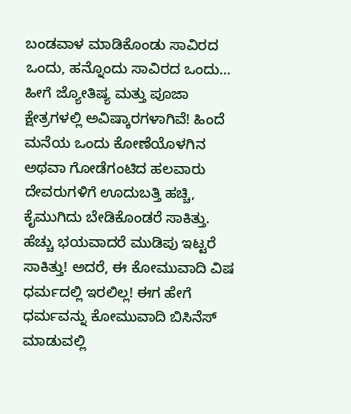ಬಂಡವಾಳ ಮಾಡಿಕೊಂಡು ಸಾವಿರದ ಒಂದು, ಹನ್ನೊಂದು ಸಾವಿರದ ಒಂದು… ಹೀಗೆ ಜ್ಯೋತಿಷ್ಯ ಮತ್ತು ಪೂಜಾ ಕ್ಷೇತ್ರಗಳಲ್ಲಿ ಅವಿಷ್ಕಾರಗಳಾಗಿವೆ! ಹಿಂದೆ ಮನೆಯ ಒಂದು ಕೋಣೆಯೊಳಗಿನ ಅಥವಾ ಗೋಡೆಗಂಟಿದ ಹಲವಾರು ದೇವರುಗಳಿಗೆ ಊದುಬತ್ತಿ ಹಚ್ಚಿ, ಕೈಮುಗಿದು ಬೇಡಿಕೊಂಡರೆ ಸಾಕಿತ್ತು. ಹೆಚ್ಚು ಭಯವಾದರೆ ಮುಡಿಪು ಇಟ್ಟರೆ ಸಾಕಿತ್ತು! ಅದರೆ, ಈ ಕೋಮುವಾದಿ ವಿಷ ಧರ್ಮದಲ್ಲಿ ಇರಲಿಲ್ಲ! ಈಗ ಹೇಗೆ ಧರ್ಮವನ್ನು ಕೋಮುವಾದಿ ಬಿಸಿನೆಸ್ ಮಾಡುವಲ್ಲಿ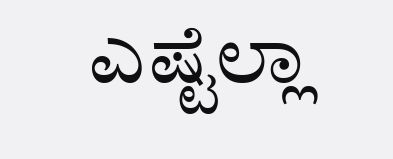ಎಷ್ಟೆಲ್ಲಾ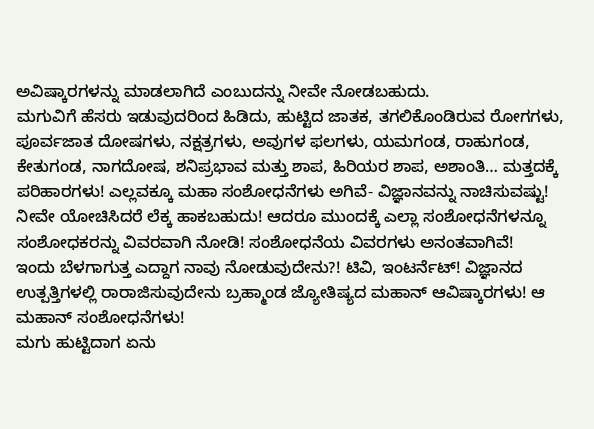ಅವಿಷ್ಕಾರಗಳನ್ನು ಮಾಡಲಾಗಿದೆ ಎಂಬುದನ್ನು ನೀವೇ ನೋಡಬಹುದು.
ಮಗುವಿಗೆ ಹೆಸರು ಇಡುವುದರಿಂದ ಹಿಡಿದು, ಹುಟ್ಟಿದ ಜಾತಕ, ತಗಲಿಕೊಂಡಿರುವ ರೋಗಗಳು, ಪೂರ್ವಜಾತ ದೋಷಗಳು, ನಕ್ಷತ್ರಗಳು, ಅವುಗಳ ಫಲಗಳು, ಯಮಗಂಡ, ರಾಹುಗಂಡ, ಕೇತುಗಂಡ, ನಾಗದೋಷ, ಶನಿಪ್ರಭಾವ ಮತ್ತು ಶಾಪ, ಹಿರಿಯರ ಶಾಪ, ಅಶಾಂತಿ… ಮತ್ತದಕ್ಕೆ ಪರಿಹಾರಗಳು! ಎಲ್ಲವಕ್ಕೂ ಮಹಾ ಸಂಶೋಧನೆಗಳು ಅಗಿವೆ- ವಿಜ್ಞಾನವನ್ನು ನಾಚಿಸುವಷ್ಟು! ನೀವೇ ಯೋಚಿಸಿದರೆ ಲೆಕ್ಕ ಹಾಕಬಹುದು! ಆದರೂ ಮುಂದಕ್ಕೆ ಎಲ್ಲಾ ಸಂಶೋಧನೆಗಳನ್ನೂ ಸಂಶೋಧಕರನ್ನು ವಿವರವಾಗಿ ನೋಡಿ! ಸಂಶೋಧನೆಯ ವಿವರಗಳು ಅನಂತವಾಗಿವೆ!
ಇಂದು ಬೆಳಗಾಗುತ್ತ ಎದ್ದಾಗ ನಾವು ನೋಡುವುದೇನು?! ಟಿವಿ, ಇಂಟರ್ನೆಟ್! ವಿಜ್ಞಾನದ ಉತ್ಪತ್ತಿಗಳಲ್ಲಿ ರಾರಾಜಿಸುವುದೇನು ಬ್ರಹ್ಮಾಂಡ ಜ್ಯೋತಿಷ್ಯದ ಮಹಾನ್ ಆವಿಷ್ಕಾರಗಳು! ಆ ಮಹಾನ್ ಸಂಶೋಧನೆಗಳು!
ಮಗು ಹುಟ್ಟಿದಾಗ ಏನು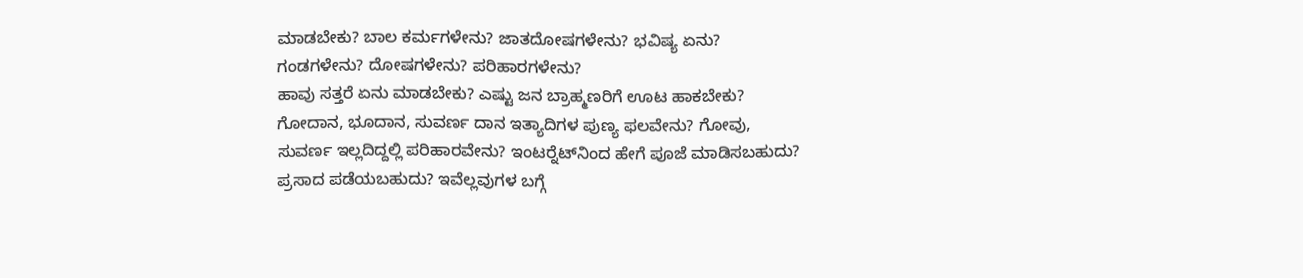ಮಾಡಬೇಕು? ಬಾಲ ಕರ್ಮಗಳೇನು? ಜಾತದೋಷಗಳೇನು? ಭವಿಷ್ಯ ಏನು? ಗಂಡಗಳೇನು? ದೋಷಗಳೇನು? ಪರಿಹಾರಗಳೇನು?
ಹಾವು ಸತ್ತರೆ ಏನು ಮಾಡಬೇಕು? ಎಷ್ಟು ಜನ ಬ್ರಾಹ್ಮಣರಿಗೆ ಊಟ ಹಾಕಬೇಕು? ಗೋದಾನ, ಭೂದಾನ, ಸುವರ್ಣ ದಾನ ಇತ್ಯಾದಿಗಳ ಪುಣ್ಯ ಫಲವೇನು? ಗೋವು, ಸುವರ್ಣ ಇಲ್ಲದಿದ್ದಲ್ಲಿ ಪರಿಹಾರವೇನು? ಇಂಟರ್‍ನೆಟ್‍ನಿಂದ ಹೇಗೆ ಪೂಜೆ ಮಾಡಿಸಬಹುದು? ಪ್ರಸಾದ ಪಡೆಯಬಹುದು? ಇವೆಲ್ಲವುಗಳ ಬಗ್ಗೆ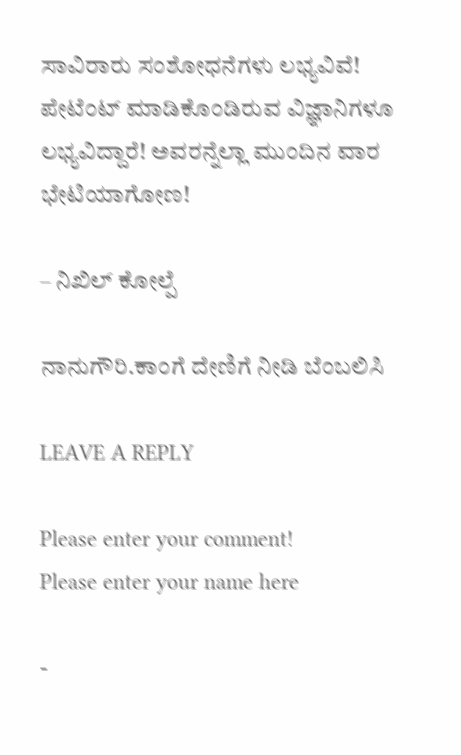ಸಾವಿರಾರು ಸಂಶೋಧನೆಗಳು ಲಭ್ಯವಿವೆ! ಪೇಟೆಂಟ್ ಮಾಡಿಕೊಂಡಿರುವ ವಿಜ್ಞಾನಿಗಳೂ ಲಭ್ಯವಿದ್ದಾರೆ! ಅವರನ್ನೆಲ್ಲಾ ಮುಂದಿನ ವಾರ ಭೇಟಿಯಾಗೋಣ!

– ನಿಖಿಲ್ ಕೋಲ್ಪೆ

ನಾನುಗೌರಿ.ಕಾಂಗೆ ದೇಣಿಗೆ ನೀಡಿ ಬೆಂಬಲಿಸಿ

LEAVE A REPLY

Please enter your comment!
Please enter your name here

-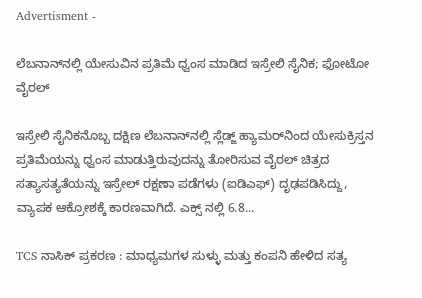Advertisment -

ಲೆಬನಾನ್‌ನಲ್ಲಿ ಯೇಸುವಿನ ಪ್ರತಿಮೆ ಧ್ವಂಸ ಮಾಡಿದ ಇಸ್ರೇಲಿ ಸೈನಿಕ; ಫೋಟೋ ವೈರಲ್

ಇಸ್ರೇಲಿ ಸೈನಿಕನೊಬ್ಬ ದಕ್ಷಿಣ ಲೆಬನಾನ್‌ನಲ್ಲಿ ಸ್ಲೆಡ್ಜ್ ಹ್ಯಾಮರ್‌ನಿಂದ ಯೇಸುಕ್ರಿಸ್ತನ ಪ್ರತಿಮೆಯನ್ನು ಧ್ವಂಸ ಮಾಡುತ್ತಿರುವುದನ್ನು ತೋರಿಸುವ ವೈರಲ್ ಚಿತ್ರದ ಸತ್ಯಾಸತ್ಯತೆಯನ್ನು ಇಸ್ರೇಲ್ ರಕ್ಷಣಾ ಪಡೆಗಳು (ಐಡಿಎಫ್‌) ದೃಢಪಡಿಸಿದ್ದು, ವ್ಯಾಪಕ ಆಕ್ರೋಶಕ್ಕೆ ಕಾರಣವಾಗಿದೆ. ಎಕ್ಸ್ ನಲ್ಲಿ 6.8...

TCS ನಾಸಿಕ್ ಪ್ರಕರಣ : ಮಾಧ್ಯಮಗಳ ಸುಳ್ಳು ಮತ್ತು ಕಂಪನಿ ಹೇಳಿದ ಸತ್ಯ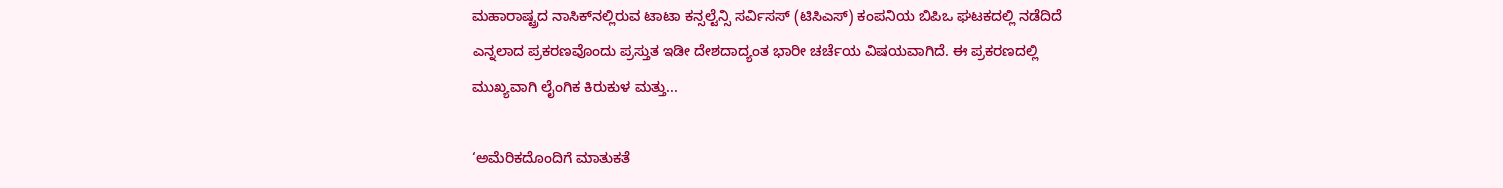ಮಹಾರಾಷ್ಟ್ರದ ನಾಸಿಕ್‌ನಲ್ಲಿರುವ ಟಾಟಾ ಕನ್ಸಲ್ಟೆನ್ಸಿ ಸರ್ವಿಸಸ್ (ಟಿಸಿಎಸ್‌) ಕಂಪನಿಯ ಬಿಪಿಒ ಘಟಕದಲ್ಲಿ ನಡೆದಿದೆ ಎನ್ನಲಾದ ಪ್ರಕರಣವೊಂದು ಪ್ರಸ್ತುತ ಇಡೀ ದೇಶದಾದ್ಯಂತ ಭಾರೀ ಚರ್ಚೆಯ ವಿಷಯವಾಗಿದೆ. ಈ ಪ್ರಕರಣದಲ್ಲಿ ಮುಖ್ಯವಾಗಿ ಲೈಂಗಿಕ ಕಿರುಕುಳ ಮತ್ತು...

‘ಅಮೆರಿಕದೊಂದಿಗೆ ಮಾತುಕತೆ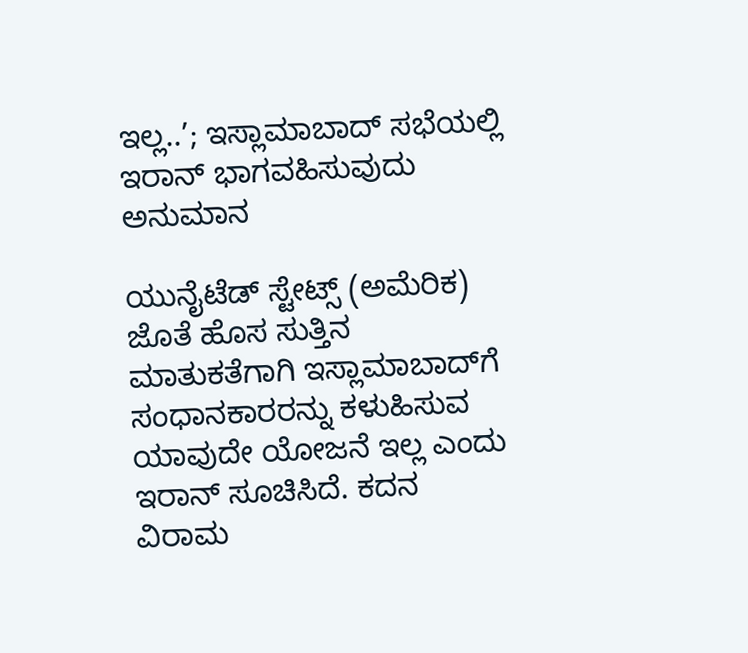ಇಲ್ಲ..’; ಇಸ್ಲಾಮಾಬಾದ್‌ ಸಭೆಯಲ್ಲಿ ಇರಾನ್ ಭಾಗವಹಿಸುವುದು ಅನುಮಾನ

ಯುನೈಟೆಡ್ ಸ್ಟೇಟ್ಸ್ (ಅಮೆರಿಕ) ಜೊತೆ ಹೊಸ ಸುತ್ತಿನ ಮಾತುಕತೆಗಾಗಿ ಇಸ್ಲಾಮಾಬಾದ್‌ಗೆ ಸಂಧಾನಕಾರರನ್ನು ಕಳುಹಿಸುವ ಯಾವುದೇ ಯೋಜನೆ ಇಲ್ಲ ಎಂದು ಇರಾನ್ ಸೂಚಿಸಿದೆ. ಕದನ ವಿರಾಮ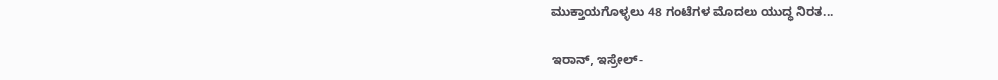ಮುಕ್ತಾಯಗೊಳ್ಳಲು 48 ಗಂಟೆಗಳ ಮೊದಲು ಯುದ್ಧ ನಿರತ...

ಇರಾನ್, ಇಸ್ರೇಲ್-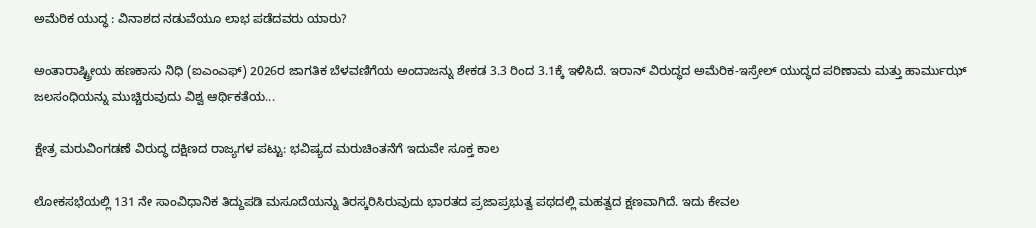ಅಮೆರಿಕ ಯುದ್ಧ : ವಿನಾಶದ ನಡುವೆಯೂ ಲಾಭ ಪಡೆದವರು ಯಾರು?

ಅಂತಾರಾಷ್ಟ್ರೀಯ ಹಣಕಾಸು ನಿಧಿ (ಐಎಂಎಫ್‌) 2026ರ ಜಾಗತಿಕ ಬೆಳವಣಿಗೆಯ ಅಂದಾಜನ್ನು ಶೇಕಡ 3.3 ರಿಂದ 3.1ಕ್ಕೆ ಇಳಿಸಿದೆ. ಇರಾನ್ ವಿರುದ್ಧದ ಅಮೆರಿಕ-ಇಸ್ರೇಲ್ ಯುದ್ಧದ ಪರಿಣಾಮ ಮತ್ತು ಹಾರ್ಮುಝ್ ಜಲಸಂಧಿಯನ್ನು ಮುಚ್ಚಿರುವುದು ವಿಶ್ವ ಆರ್ಥಿಕತೆಯ...

ಕ್ಷೇತ್ರ ಮರುವಿಂಗಡಣೆ ವಿರುದ್ಧ ದಕ್ಷಿಣದ ರಾಜ್ಯಗಳ ಪಟ್ಟು: ಭವಿಷ್ಯದ ಮರುಚಿಂತನೆಗೆ ಇದುವೇ ಸೂಕ್ತ ಕಾಲ

ಲೋಕಸಭೆಯಲ್ಲಿ 131 ನೇ ಸಾಂವಿಧಾನಿಕ ತಿದ್ದುಪಡಿ ಮಸೂದೆಯನ್ನು ತಿರಸ್ಕರಿಸಿರುವುದು ಭಾರತದ ಪ್ರಜಾಪ್ರಭುತ್ವ ಪಥದಲ್ಲಿ ಮಹತ್ವದ ಕ್ಷಣವಾಗಿದೆ. ಇದು ಕೇವಲ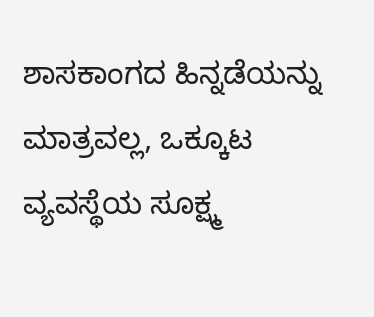ಶಾಸಕಾಂಗದ ಹಿನ್ನಡೆಯನ್ನು ಮಾತ್ರವಲ್ಲ, ಒಕ್ಕೂಟ ವ್ಯವಸ್ಥೆಯ ಸೂಕ್ಷ್ಮ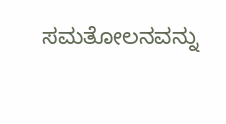ಸಮತೋಲನವನ್ನು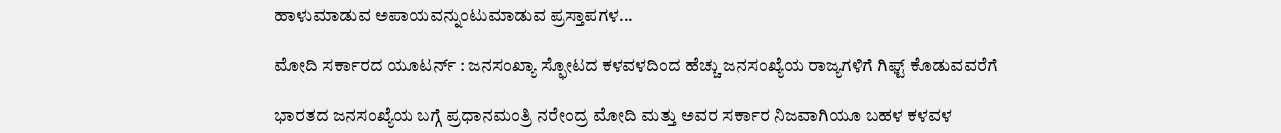ಹಾಳುಮಾಡುವ ಅಪಾಯವನ್ನುಂಟುಮಾಡುವ ಪ್ರಸ್ತಾಪಗಳ...

ಮೋದಿ ಸರ್ಕಾರದ ಯೂಟರ್ನ್ : ಜನಸಂಖ್ಯಾ ಸ್ಫೋಟದ ಕಳವಳದಿಂದ ಹೆಚ್ಚು ಜನಸಂಖ್ಯೆಯ ರಾಜ್ಯಗಳಿಗೆ ಗಿಫ್ಟ್ ಕೊಡುವವರೆಗೆ

ಭಾರತದ ಜನಸಂಖ್ಯೆಯ ಬಗ್ಗೆ ಪ್ರಧಾನಮಂತ್ರಿ ನರೇಂದ್ರ ಮೋದಿ ಮತ್ತು ಅವರ ಸರ್ಕಾರ ನಿಜವಾಗಿಯೂ ಬಹಳ ಕಳವಳ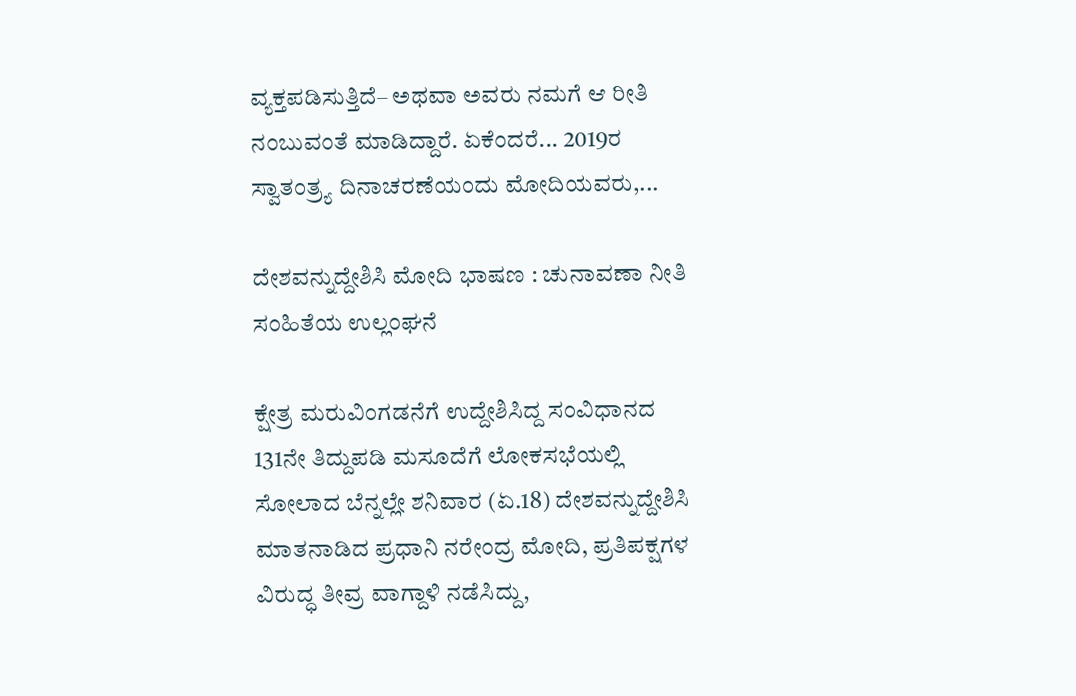ವ್ಯಕ್ತಪಡಿಸುತ್ತಿದೆ– ಅಥವಾ ಅವರು ನಮಗೆ ಆ ರೀತಿ ನಂಬುವಂತೆ ಮಾಡಿದ್ದಾರೆ. ಏಕೆಂದರೆ... 2019ರ ಸ್ವಾತಂತ್ರ್ಯ ದಿನಾಚರಣೆಯಂದು ಮೋದಿಯವರು,...

ದೇಶವನ್ನುದ್ದೇಶಿಸಿ ಮೋದಿ ಭಾಷಣ : ಚುನಾವಣಾ ನೀತಿ ಸಂಹಿತೆಯ ಉಲ್ಲಂಘನೆ

ಕ್ಷೇತ್ರ ಮರುವಿಂಗಡನೆಗೆ ಉದ್ದೇಶಿಸಿದ್ದ ಸಂವಿಧಾನದ 131ನೇ ತಿದ್ದುಪಡಿ ಮಸೂದೆಗೆ ಲೋಕಸಭೆಯಲ್ಲಿ ಸೋಲಾದ ಬೆನ್ನಲ್ಲೇ ಶನಿವಾರ (ಏ.18) ದೇಶವನ್ನುದ್ದೇಶಿಸಿ ಮಾತನಾಡಿದ ಪ್ರಧಾನಿ ನರೇಂದ್ರ ಮೋದಿ, ಪ್ರತಿಪಕ್ಷಗಳ ವಿರುದ್ಧ ತೀವ್ರ ವಾಗ್ದಾಳಿ ನಡೆಸಿದ್ದು,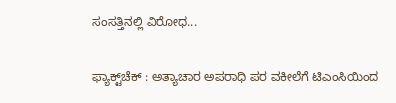ಸಂಸತ್ತಿನಲ್ಲಿ ವಿರೋಧ...

ಫ್ಯಾಕ್ಟ್‌ಚೆಕ್ : ಅತ್ಯಾಚಾರ ಅಪರಾಧಿ ಪರ ವಕೀಲೆಗೆ ಟಿಎಂಸಿಯಿಂದ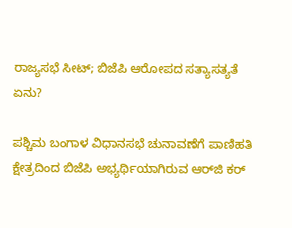ರಾಜ್ಯಸಭೆ ಸೀಟ್; ಬಿಜೆಪಿ ಆರೋಪದ ಸತ್ಯಾಸತ್ಯತೆ ಏನು?

ಪಶ್ಚಿಮ ಬಂಗಾಳ ವಿಧಾನಸಭೆ ಚುನಾವಣೆಗೆ ಪಾಣಿಹತಿ ಕ್ಷೇತ್ರದಿಂದ ಬಿಜೆಪಿ ಅಭ್ಯರ್ಥಿಯಾಗಿರುವ ಆರ್‌ಜಿ ಕರ್‌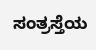ಸಂತ್ರಸ್ತೆಯ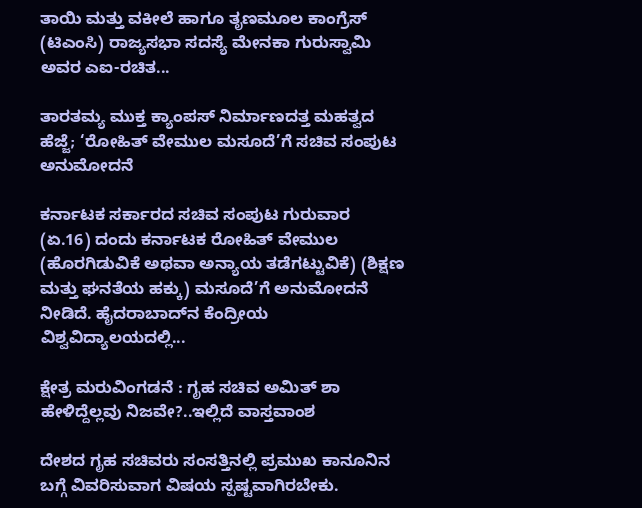ತಾಯಿ ಮತ್ತು ವಕೀಲೆ ಹಾಗೂ ತೃಣಮೂಲ ಕಾಂಗ್ರೆಸ್ (ಟಿಎಂಸಿ) ರಾಜ್ಯಸಭಾ ಸದಸ್ಯೆ ಮೇನಕಾ ಗುರುಸ್ವಾಮಿ ಅವರ ಎಐ-ರಚಿತ...

ತಾರತಮ್ಯ ಮುಕ್ತ ಕ್ಯಾಂಪಸ್ ನಿರ್ಮಾಣದತ್ತ ಮಹತ್ವದ ಹೆಜ್ಜೆ; ‘ರೋಹಿತ್ ವೇಮುಲ ಮಸೂದೆ’ಗೆ ಸಚಿವ ಸಂಪುಟ ಅನುಮೋದನೆ

ಕರ್ನಾಟಕ ಸರ್ಕಾರದ ಸಚಿವ ಸಂಪುಟ ಗುರುವಾರ (ಏ.16) ದಂದು ಕರ್ನಾಟಕ ರೋಹಿತ್ ವೇಮುಲ (ಹೊರಗಿಡುವಿಕೆ ಅಥವಾ ಅನ್ಯಾಯ ತಡೆಗಟ್ಟುವಿಕೆ) (ಶಿಕ್ಷಣ ಮತ್ತು ಘನತೆಯ ಹಕ್ಕು) ಮಸೂದೆ’ಗೆ ಅನುಮೋದನೆ ನೀಡಿದೆ. ಹೈದರಾಬಾದ್‌ನ ಕೆಂದ್ರೀಯ ವಿಶ್ವವಿದ್ಯಾಲಯದಲ್ಲಿ...

ಕ್ಷೇತ್ರ ಮರುವಿಂಗಡನೆ : ಗೃಹ ಸಚಿವ ಅಮಿತ್ ಶಾ ಹೇಳಿದ್ದೆಲ್ಲವು ನಿಜವೇ?..ಇಲ್ಲಿದೆ ವಾಸ್ತವಾಂಶ

ದೇಶದ ಗೃಹ ಸಚಿವರು ಸಂಸತ್ತಿನಲ್ಲಿ ಪ್ರಮುಖ ಕಾನೂನಿನ ಬಗ್ಗೆ ವಿವರಿಸುವಾಗ ವಿಷಯ ಸ್ಪಷ್ಟವಾಗಿರಬೇಕು.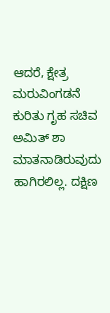ಆದರೆ, ಕ್ಷೇತ್ರ ಮರುವಿಂಗಡನೆ ಕುರಿತು ಗೃಹ ಸಚಿವ ಅಮಿತ್ ಶಾ ಮಾತನಾಡಿರುವುದು ಹಾಗಿರಲಿಲ್ಲ. ದಕ್ಷಿಣ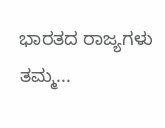ಭಾರತದ ರಾಜ್ಯಗಳು ತಮ್ಮ...